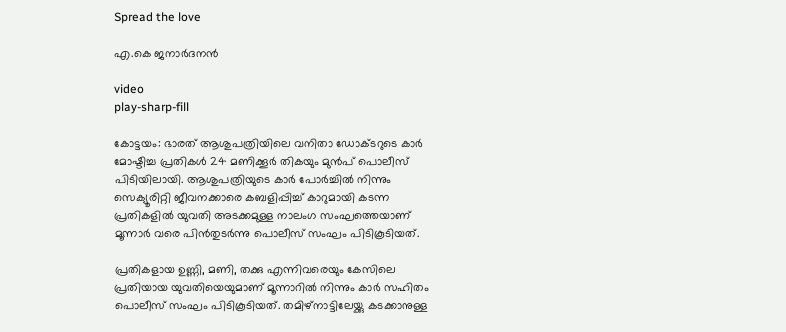Spread the love

എ.കെ ജനാർദനൻ

video
play-sharp-fill

കോട്ടയം: ഭാരത് ആശുപത്രിയിലെ വനിതാ ഡോക്ടറുടെ കാർ മോഷ്ടിച്ച പ്രതികൾ 24 മണിക്കൂർ തികയും മുൻപ് പൊലീസ് പിടിയിലായി. ആശുപത്രിയുടെ കാർ പോർച്ചിൽ നിന്നും സെക്യൂരിറ്റി ജീവനക്കാരെ കബളിപ്പിച്ച് കാറുമായി കടന്ന പ്രതികളിൽ യുവതി അടക്കമുള്ള നാലംഗ സംഘത്തെയാണ് മൂന്നാർ വരെ പിൻതുടർന്നു പൊലീസ് സംഘം പിടികൂടിയത്.

പ്രതികളായ ഉണ്ണി, മണി, തക്കു എന്നിവരെയും കേസിലെ പ്രതിയായ യുവതിയെയുമാണ് മൂന്നാറിൽ നിന്നും കാർ സഹിതം പൊലീസ് സംഘം പിടികൂടിയത്. തമിഴ്‌നാട്ടിലേയ്ക്കു കടക്കാനുള്ള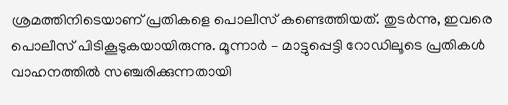ശ്രമത്തിനിടെയാണ് പ്രതികളെ പൊലീസ് കണ്ടെത്തിയത്. തുടർന്നു, ഇവരെ പൊലീസ് പിടികൂടുകയായിരുന്നു. മൂന്നാർ – മാട്ടുപ്പെട്ടി റോഡിലൂടെ പ്രതികൾ വാഹനത്തിൽ സഞ്ചരിക്കുന്നതായി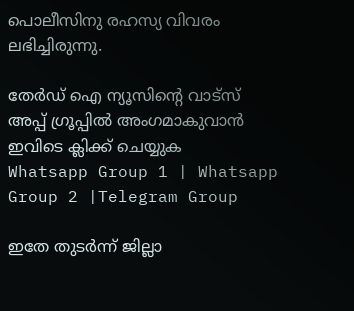പൊലീസിനു രഹസ്യ വിവരം ലഭിച്ചിരുന്നു.

തേർഡ് ഐ ന്യൂസിന്റെ വാട്സ് അപ്പ് ഗ്രൂപ്പിൽ അംഗമാകുവാൻ ഇവിടെ ക്ലിക്ക് ചെയ്യുക
Whatsapp Group 1 | Whatsapp Group 2 |Telegram Group

ഇതേ തുടർന്ന് ജില്ലാ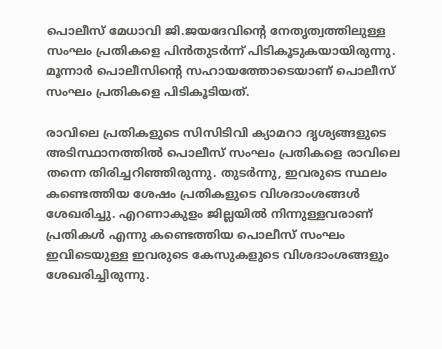പൊലീസ് മേധാവി ജി.ജയദേവിന്റെ നേതൃത്വത്തിലുള്ള സംഘം പ്രതികളെ പിൻതുടർന്ന് പിടികൂടുകയായിരുന്നു. മൂന്നാർ പൊലീസിന്റെ സഹായത്തോടെയാണ് പൊലീസ് സംഘം പ്രതികളെ പിടികൂടിയത്.

രാവിലെ പ്രതികളുടെ സിസിടിവി ക്യാമറാ ദൃശ്യങ്ങളുടെ അടിസ്ഥാനത്തിൽ പൊലീസ് സംഘം പ്രതികളെ രാവിലെ തന്നെ തിരിച്ചറിഞ്ഞിരുന്നു. തുടർന്നു, ഇവരുടെ സ്ഥലം കണ്ടെത്തിയ ശേഷം പ്രതികളുടെ വിശദാംശങ്ങൾ ശേഖരിച്ചു. എറണാകുളം ജില്ലയിൽ നിന്നുള്ളവരാണ് പ്രതികൾ എന്നു കണ്ടെത്തിയ പൊലീസ് സംഘം ഇവിടെയുള്ള ഇവരുടെ കേസുകളുടെ വിശദാംശങ്ങളും ശേഖരിച്ചിരുന്നു.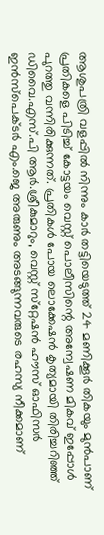ആശുപത്രി വളപ്പിൽ നിന്നും കാർ തട്ടിയെടുത്ത് 24 മണിക്കൂർ തികയും മുൻപാണ് പ്രതികളെ പിടിച്ച് കോട്ടയം വെസ്റ്റ് പൊലീസിന്റെ അന്വേഷണ മികവ് ഇപ്പോൾ പുറത്തു വന്നിരിക്കുന്നത്. പ്രതികൾ പോയ ലൊക്കേഷൻ കൃത്യമായി തിരിച്ചറിഞ്ഞ് ഡിവൈ.എസ്.പി ആർ.ശ്രീകുമാറും, വെസ്റ്റ് സ്‌റ്റേഷൻ ഹൗസ് ഓഫിസർ ഇൻസ്‌പെക്ടർ എം.ജെ അരുണും അടങ്ങുന്നവരുടെ രഹസ്യ നീക്കമാണ്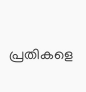പ്രതികളെ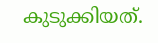കുടുക്കിയത്.